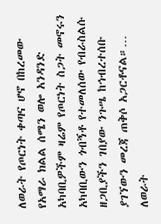ለወራት የጦርነት ቀጣና ሆኖ በከረመው የአማራ ክልል ሰሜን ወሎ አንዳንድ አካባቢዎችም ዛሬም የጦርነት ስጋት መኖሩን አካባቢውን ጎብኝቶ የተመለሰው የብራስልሱ ዘጋቢያችን ገበያው ንጉሤ ከኅብረተሰቡ ያገኘውን መረጃ ጠቅሶ አጋርቶናል።…
ለወራት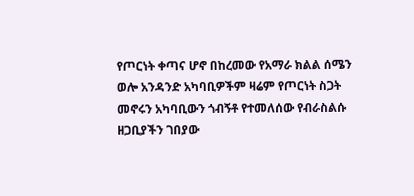የጦርነት ቀጣና ሆኖ በከረመው የአማራ ክልል ሰሜን ወሎ አንዳንድ አካባቢዎችም ዛሬም የጦርነት ስጋት መኖሩን አካባቢውን ጎብኝቶ የተመለሰው የብራስልሱ ዘጋቢያችን ገበያው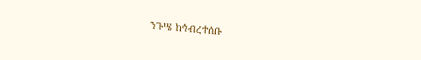ንጉሤ ከኅብረተሰቡ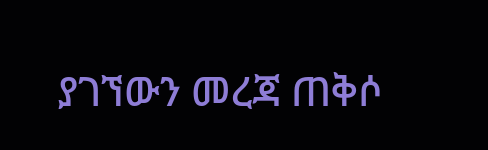ያገኘውን መረጃ ጠቅሶ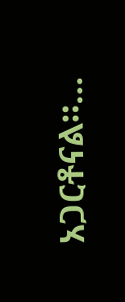አጋርቶናል።…